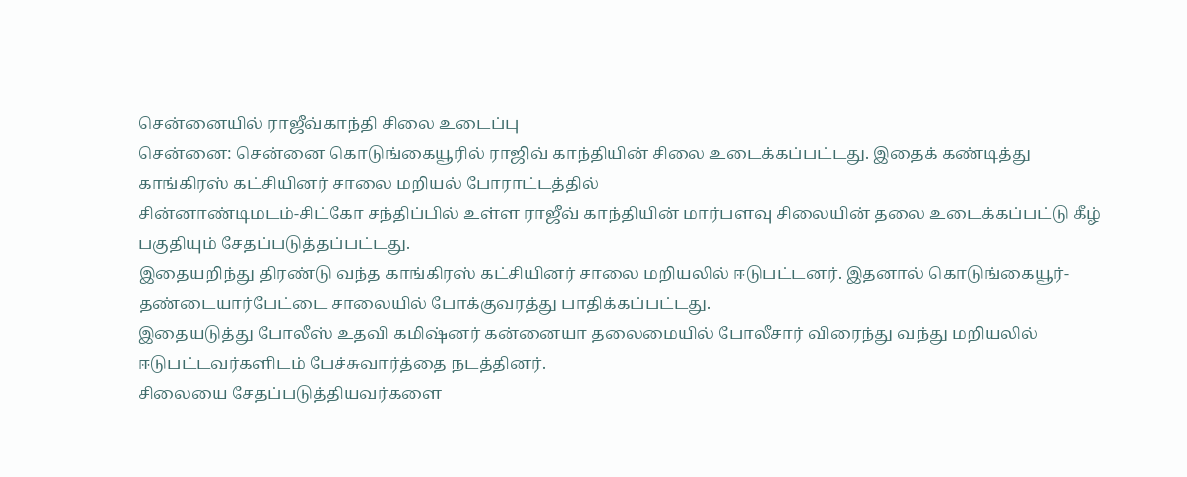சென்னையில் ராஜீவ்காந்தி சிலை உடைப்பு
சென்னை: சென்னை கொடுங்கையூரில் ராஜிவ் காந்தியின் சிலை உடைக்கப்பட்டது. இதைக் கண்டித்து காங்கிரஸ் கட்சியினர் சாலை மறியல் போராட்டத்தில்
சின்னாண்டிமடம்-சிட்கோ சந்திப்பில் உள்ள ராஜீவ் காந்தியின் மார்பளவு சிலையின் தலை உடைக்கப்பட்டு கீழ் பகுதியும் சேதப்படுத்தப்பட்டது.
இதையறிந்து திரண்டு வந்த காங்கிரஸ் கட்சியினர் சாலை மறியலில் ஈடுபட்டனர். இதனால் கொடுங்கையூர்- தண்டையார்பேட்டை சாலையில் போக்குவரத்து பாதிக்கப்பட்டது.
இதையடுத்து போலீஸ் உதவி கமிஷ்னர் கன்னையா தலைமையில் போலீசார் விரைந்து வந்து மறியலில் ஈடுபட்டவர்களிடம் பேச்சுவார்த்தை நடத்தினர்.
சிலையை சேதப்படுத்தியவர்களை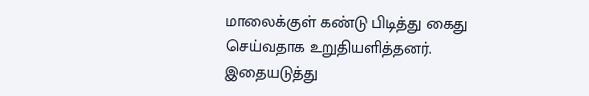மாலைக்குள் கண்டு பிடித்து கைது செய்வதாக உறுதியளித்தனர். இதையடுத்து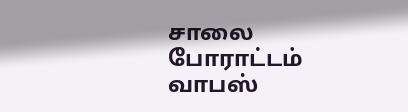சாலை போராட்டம் வாபஸ்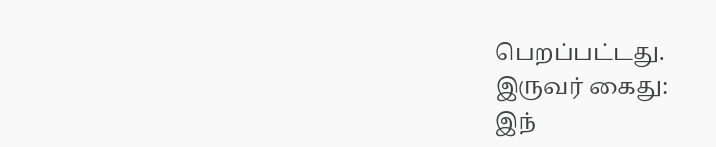பெறப்பட்டது.
இருவர் கைது:
இந்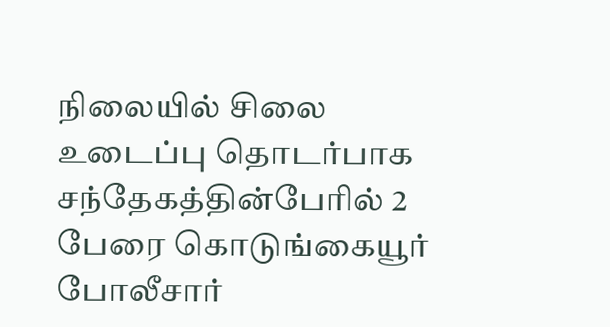நிலையில் சிலை உடைப்பு தொடர்பாக சந்தேகத்தின்பேரில் 2 பேரை கொடுங்கையூர் போலீசார்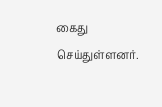கைது செய்துள்ளனர்.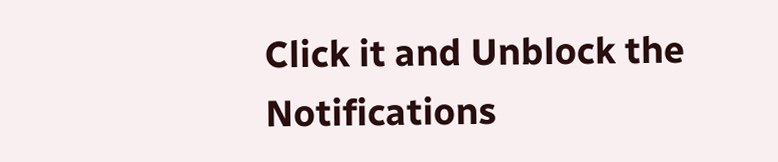Click it and Unblock the Notifications